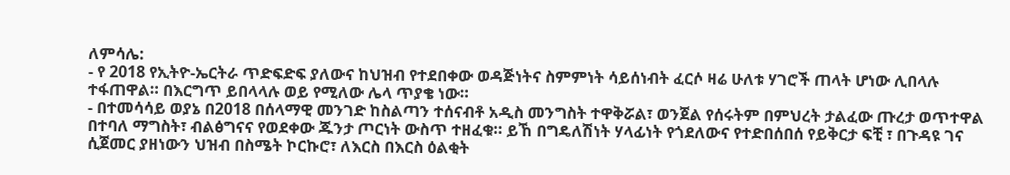ለምሳሌ:
- የ 2018 የኢትዮ-ኤርትራ ጥድፍድፍ ያለውና ከህዝብ የተደበቀው ወዳጅነትና ስምምነት ሳይሰነብት ፈርሶ ዛሬ ሁለቱ ሃገሮች ጠላት ሆነው ሊበላሉ ተፋጠዋል። በእርግጥ ይበላላሉ ወይ የሚለው ሌላ ጥያቄ ነው።
- በተመሳሳይ ወያኔ በ2018 በሰላማዊ መንገድ ከስልጣን ተሰናብቶ አዲስ መንግስት ተዋቅሯል፣ ወንጀል የሰሩትም በምህረት ታልፈው ጡረታ ወጥተዋል በተባለ ማግስት፣ ብልፅግናና የወደቀው ጁንታ ጦርነት ውስጥ ተዘፈቁ። ይኸ በግዴለሽነት ሃላፊነት የጎደለውና የተድበሰበሰ የይቅርታ ፍቺ ፣ በጉዳዩ ገና ሲጀመር ያዘነውን ህዝብ በስሜት ኮርኩሮ፣ ለእርስ በእርስ ዕልቂት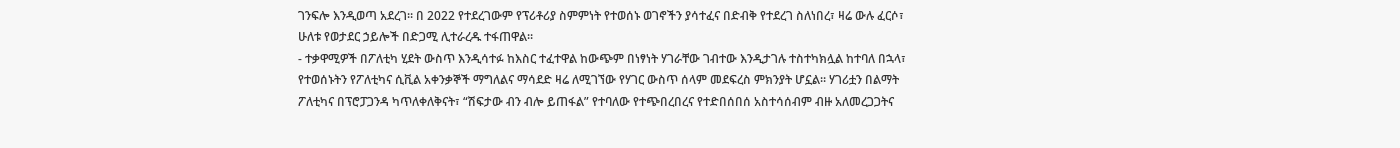ገንፍሎ እንዲወጣ አደረገ። በ 2022 የተደረገውም የፕሪቶሪያ ስምምነት የተወሰኑ ወገኖችን ያሳተፈና በድብቅ የተደረገ ስለነበረ፣ ዛሬ ውሉ ፈርሶ፣ ሁለቱ የወታደር ኃይሎች በድጋሚ ሊተራረዱ ተፋጠዋል።
- ተቃዋሚዎች በፖለቲካ ሂደት ውስጥ እንዲሳተፉ ከእስር ተፈተዋል ከውጭም በነፃነት ሃገራቸው ገብተው እንዲታገሉ ተስተካክሏል ከተባለ በኋላ፣ የተወሰኑትን የፖለቲካና ሲቪል አቀንቃኞች ማግለልና ማሳደድ ዛሬ ለሚገኘው የሃገር ውስጥ ሰላም መደፍረስ ምክንያት ሆኗል። ሃገሪቷን በልማት ፖለቲካና በፕሮፓጋንዳ ካጥለቀለቅናት፣ “ሽፍታው ብን ብሎ ይጠፋል” የተባለው የተጭበረበረና የተድበሰበሰ አስተሳሰብም ብዙ አለመረጋጋትና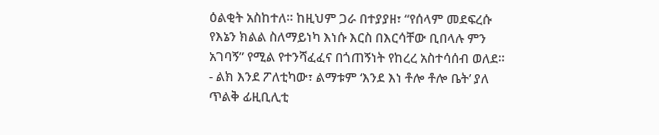ዕልቂት አስከተለ። ከዚህም ጋራ በተያያዘ፣ “የሰላም መደፍረሱ የእኔን ክልል ስለማይነካ እነሱ እርስ በእርሳቸው ቢበላሉ ምን አገባኝ” የሚል የተንሻፈፈና በጎጠኝነት የከረረ አስተሳሰብ ወለደ።
- ልክ እንደ ፖለቲካው፣ ልማቱም ‘እንደ እነ ቶሎ ቶሎ ቤት’ ያለ ጥልቅ ፊዚቢሊቲ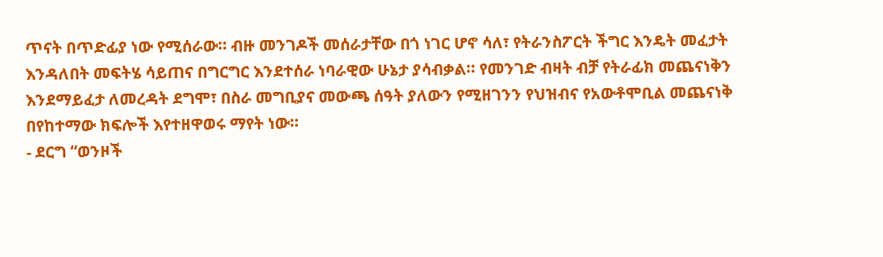ጥናት በጥድፊያ ነው የሚሰራው። ብዙ መንገዶች መሰራታቸው በጎ ነገር ሆኖ ሳለ፣ የትራንስፖርት ችግር እንዴት መፈታት እንዳለበት መፍትሄ ሳይጠና በግርግር እንደተሰራ ነባራዊው ሁኔታ ያሳብቃል። የመንገድ ብዛት ብቻ የትራፊክ መጨናነቅን እንደማይፈታ ለመረዳት ደግሞ፣ በስራ መግቢያና መውጫ ሰዓት ያለውን የሚዘገንን የህዝብና የአውቶሞቢል መጨናነቅ በየከተማው ክፍሎች እየተዘዋወሩ ማየት ነው።
- ደርግ “ወንዞች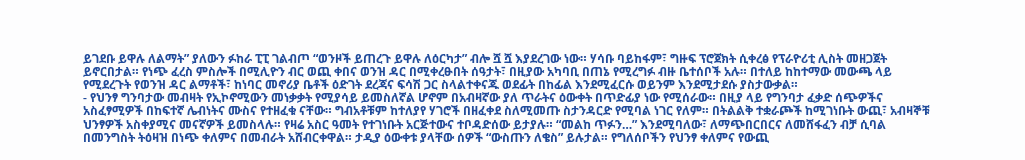ይገደቡ ይዋሉ ለልማት” ያለውን ፉከራ ፒፒ ገልብጦ “ወንዞች ይጠረጉ ይዋሉ ለዕርካታ” ብሎ ሿ ሿ እያደረገው ነው። ሃሳቡ ባይከፋም፣ ግዙፍ ፕሮጀክት ሲቀረፅ የፕራዮሪቲ ሊስት መዘጋጀት ይኖርበታል። የነጭ ፈረስ ምስሎች በሚሊዮን ብር ወጪ ቀበና ወንዝ ዳር በሚቀረፁበት ሰዓታት፣ በዚያው አካባቢ በጠኔ የሚረግፉ ብዙ ቤተሰቦች አሉ። በተለይ ከከተማው መውጫ ላይ የሚደረጉት የወንዝ ዳር ልማቶች፣ ከነባር መኖሪያ ቤቶች ዕድገት ደረጃና ፍሳሽ ጋር ስላልተቀናጁ ወደፊት በከፊል እንደሚፈርሱ ወይንም እንደሚታደሱ ያስታውቃል።
- የህንፃ ግንባታው መብዛት የኢኮኖሚውን መነቃቃት የሚያሳይ ይመስለኛል ሆኖም በአብዛኛው ያለ ጥራትና ዕውቀት በጥድፊያ ነው የሚሰራው። በዚያ ላይ የግንባታ ፈቃድ ሰጭዎችና አስፈፃሚዎች በከፍተኛ ሌብነትና ሙስና የተዘፈቁ ናቸው። ግብአቶቹም ከተለያየ ሃገሮች በዘፈቀደ ስለሚመጡ ስታንዳርድ የሚባል ነገር የለም። በትልልቅ ተቋራጮች ከሚገነቡት ውጪ፣ አብዛኞቹ ህንፃዎች አስቀያሚና መናኛዎች ይመስላሉ። የዛሬ አስር ዓመት የተገነቡት አርጅተውና ተቦዳድሰው ይታያሉ። “መልከ ጥፉን…” እንደሚባለው፣ ለማጭበርበርና ለመሸፋፈን ብቻ ሲባል በመንግስት ትዕዛዝ በነጭ ቀለምና በመብራት አሸብርቀዋል። ታዲያ ዕውቀቱ ያላቸው ሰዎች “ውስጡን ለቄስ” ይሉታል። የግለሰቦችን የህንፃ ቀለምና የውጪ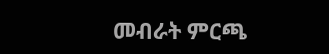መብራት ምርጫ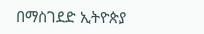በማስገደድ ኢትዮጵያ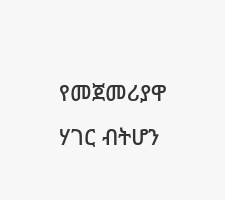የመጀመሪያዋ ሃገር ብትሆን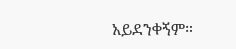አይደንቀኝም።